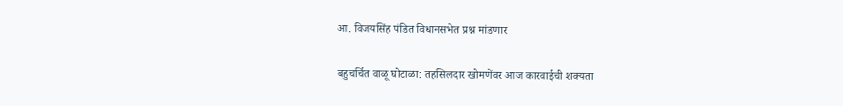आ. विजयसिंह पंडित विधानसभेत प्रश्न मांडणार

बहुचर्चित वाळू घोटाळा: तहसिलदार खोमणेंवर आज कारवाईची शक्यता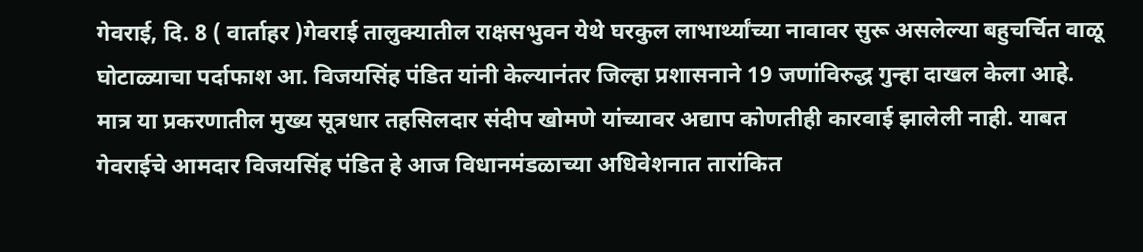गेवराई, दि. 8 ( वार्ताहर )गेवराई तालुक्यातील राक्षसभुवन येथे घरकुल लाभार्थ्यांच्या नावावर सुरू असलेल्या बहुचर्चित वाळू घोटाळ्याचा पर्दाफाश आ. विजयसिंह पंडित यांनी केल्यानंतर जिल्हा प्रशासनाने 19 जणांविरुद्ध गुन्हा दाखल केला आहे.
मात्र या प्रकरणातील मुख्य सूत्रधार तहसिलदार संदीप खोमणे यांच्यावर अद्याप कोणतीही कारवाई झालेली नाही. याबत गेवराईचे आमदार विजयसिंह पंडित हे आज विधानमंडळाच्या अधिवेशनात तारांकित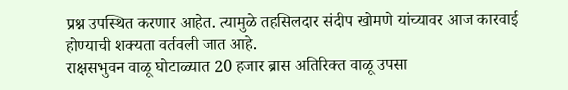प्रश्न उपस्थित करणार आहेत. त्यामुळे तहसिलदार संदीप खोमणे यांच्यावर आज कारवाई होण्याची शक्यता वर्तवली जात आहे.
राक्षसभुवन वाळू घोटाळ्यात 20 हजार ब्रास अतिरिक्त वाळू उपसा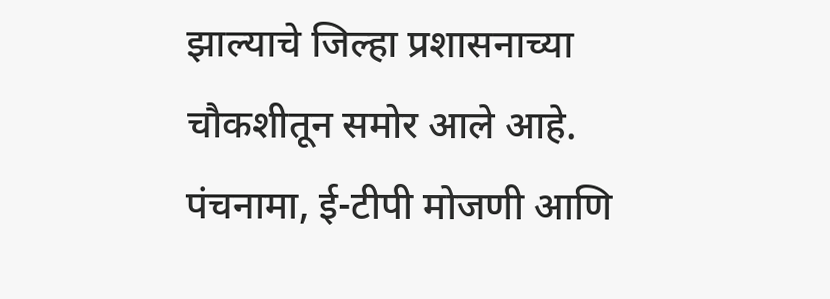झाल्याचे जिल्हा प्रशासनाच्या चौकशीतून समोर आले आहे. पंचनामा, ई-टीपी मोजणी आणि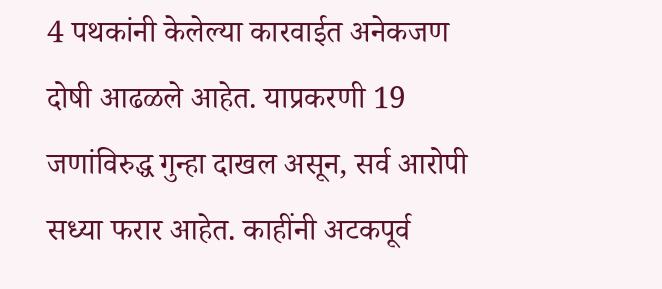4 पथकांनी केलेल्या कारवाईत अनेकजण दोषी आढळले आहेत. याप्रकरणी 19 जणांविरुद्ध गुन्हा दाखल असून, सर्व आरोपी सध्या फरार आहेत. काहींनी अटकपूर्व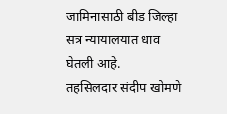जामिनासाठी बीड जिल्हा सत्र न्यायालयात धाव घेतली आहे.
तहसिलदार संदीप खोमणे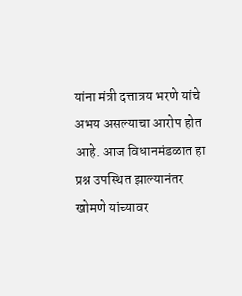यांना मंत्री दत्तात्रय भरणे यांचे अभय असल्याचा आरोप होत आहे. आज विधानमंडळात हा प्रश्न उपस्थित झाल्यानंतर खोमणे यांच्यावर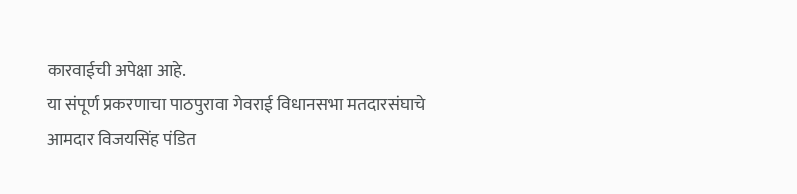कारवाईची अपेक्षा आहे.
या संपूर्ण प्रकरणाचा पाठपुरावा गेवराई विधानसभा मतदारसंघाचे आमदार विजयसिंह पंडित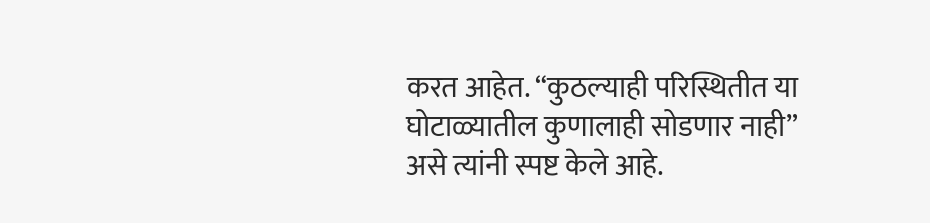करत आहेत. “कुठल्याही परिस्थितीत या घोटाळ्यातील कुणालाही सोडणार नाही” असे त्यांनी स्पष्ट केले आहे.